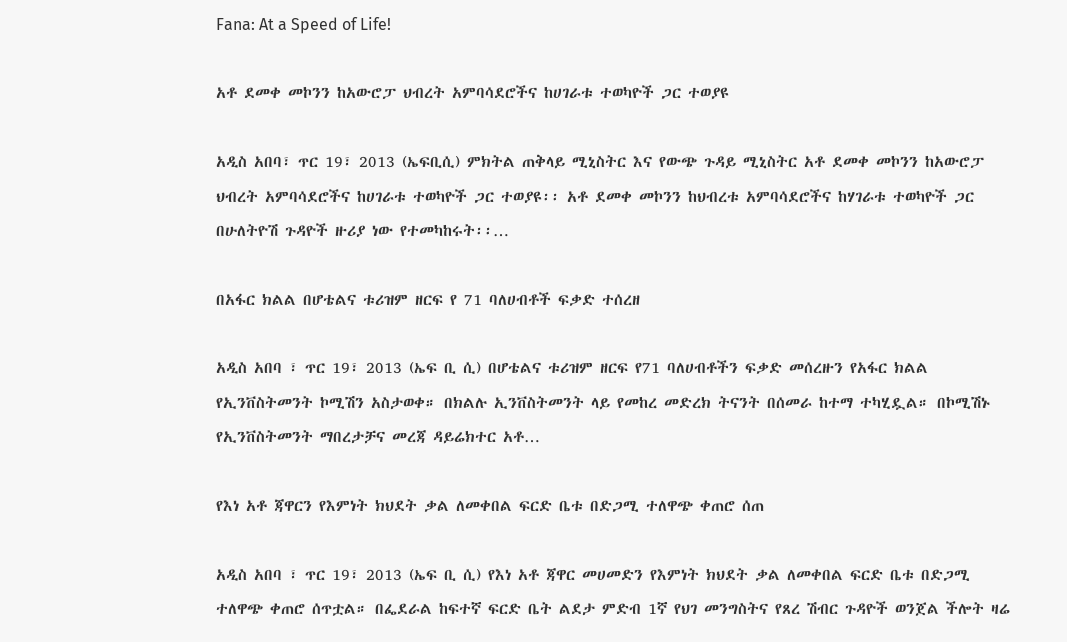Fana: At a Speed of Life!

አቶ ደመቀ መኮንን ከአውሮፓ ህብረት አምባሳደሮችና ከሀገራቱ ተወካዮች ጋር ተወያዩ

አዲስ አበባ፣ ጥር 19፣ 2013 (ኤፍቢሲ) ምክትል ጠቅላይ ሚኒስትር እና የውጭ ጉዳይ ሚኒስትር አቶ ደመቀ መኮንን ከአውሮፓ ህብረት አምባሳደሮችና ከሀገራቱ ተወካዮች ጋር ተወያዩ፡፡ አቶ ደመቀ መኮንን ከህብረቱ አምባሳደሮችና ከሃገራቱ ተወካዮች ጋር በሁለትዮሽ ጉዳዮች ዙሪያ ነው የተመካከሩት፡፡…

በአፋር ክልል በሆቴልና ቱሪዝም ዘርፍ የ 71 ባለሀብቶች ፍቃድ ተሰረዘ

አዲስ አበባ ፣ ጥር 19፣ 2013 (ኤፍ ቢ ሲ) በሆቴልና ቱሪዝም ዘርፍ የ71 ባለሀብቶችን ፍቃድ መሰረዙን የአፋር ክልል የኢንቨስትመንት ኮሚሽን አስታወቀ። በክልሉ ኢንቨስትመንት ላይ የመከረ መድረክ ትናንት በሰመራ ከተማ ተካሂዷል። በኮሚሽኑ የኢንቨስትመንት ማበረታቻና መረጃ ዳይሬክተር አቶ…

የእነ አቶ ጃዋርን የእምነት ክህደት ቃል ለመቀበል ፍርድ ቤቱ በድጋሚ ተለዋጭ ቀጠሮ ሰጠ

አዲስ አበባ ፣ ጥር 19፣ 2013 (ኤፍ ቢ ሲ) የእነ አቶ ጃዋር መሀመድን የእምነት ክህደት ቃል ለመቀበል ፍርድ ቤቱ በድጋሚ ተለዋጭ ቀጠሮ ሰጥቷል። በፌደራል ከፍተኛ ፍርድ ቤት ልደታ ምድብ 1ኛ የህገ መንግስትና የጸረ ሽብር ጉዳዮች ወንጀል ችሎት ዛሬ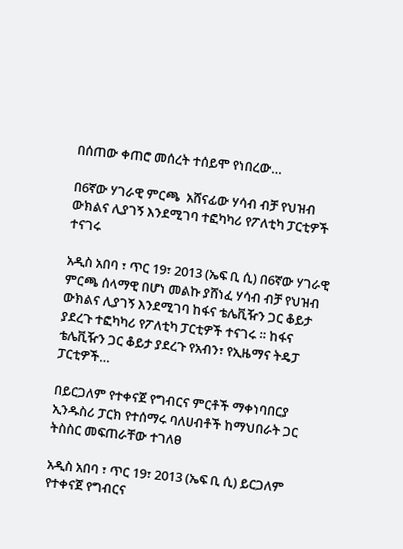በሰጠው ቀጠሮ መሰረት ተሰይሞ የነበረው…

በ6ኛው ሃገራዊ ምርጫ  አሸናፊው ሃሳብ ብቻ የህዝብ ውክልና ሊያገኝ እንደሚገባ ተፎካካሪ የፖለቲካ ፓርቲዎች ተናገሩ

አዲስ አበባ ፣ ጥር 19፣ 2013 (ኤፍ ቢ ሲ) በ6ኛው ሃገራዊ ምርጫ ሰላማዊ በሆነ መልኩ ያሸነፈ ሃሳብ ብቻ የህዝብ ውክልና ሊያገኝ እንደሚገባ ከፋና ቴሌቪዥን ጋር ቆይታ ያደረጉ ተፎካካሪ የፖለቲካ ፓርቲዎች ተናገሩ ። ከፋና ቴሌቪዥን ጋር ቆይታ ያደረጉ የአብን፣ የኢዜማና ትዴፓ ፓርቲዎች…

በይርጋለም የተቀናጀ የግብርና ምርቶች ማቀነባበርያ ኢንዱስሪ ፓርክ የተሰማሩ ባለሀብቶች ከማህበራት ጋር ትስስር መፍጠራቸው ተገለፀ

አዲስ አበባ ፣ ጥር 19፣ 2013 (ኤፍ ቢ ሲ) ይርጋለም የተቀናጀ የግብርና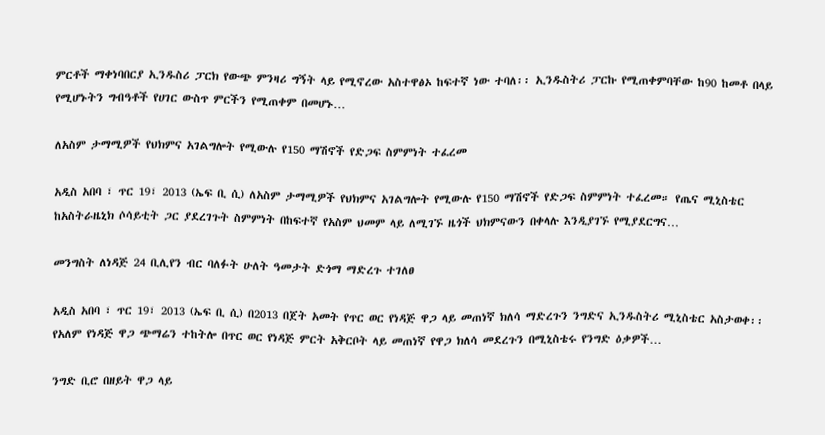ምርቶች ማቀነባበርያ ኢንዱስሪ ፓርክ የውጭ ምንዛሪ ግኝት ላይ የሚኖረው አስተዋፅኦ ከፍተኛ ነው ተባለ፡፡ ኢንዱስትሪ ፓርኩ የሚጠቀምባቸው ከ90 ከመቶ በላይ የሚሆኑትን ግብዓቶች የሀገር ውስጥ ምርችን የሚጠቀም በመሆኑ…

ለአስም ታማሚዎች የህክምና አገልግሎት የሚውሉ የ150 ማሽኖች የድጋፍ ስምምነት ተፈረመ

አዲስ አበባ ፣ ጥር 19፣ 2013 (ኤፍ ቢ ሲ) ለአስም ታማሚዎች የህክምና አገልግሎት የሚውሉ የ150 ማሽኖች የድጋፍ ስምምነት ተፈረመ። የጤና ሚኒስቴር ከአስትራዜኒክ ሶሳይቲት ጋር ያደረገጉት ስምምነት በከፍተኛ የአስም ህመም ላይ ለሚገኙ ዜጎች ህክምናውን በቀላሉ እንዲያገኙ የሚያደርግና…

መንግስት ለነዳጅ 24 ቢሊየን ብር ባለፉት ሁለት ዓመታት ድጎማ ማድረጉ ተገለፀ

አዲስ አበባ ፣ ጥር 19፣ 2013 (ኤፍ ቢ ሲ) በ2013 በጀት አመት የጥር ወር የነዳጅ ዋጋ ላይ መጠነኛ ክለሳ ማድረጉን ንግድና ኢንዱስትሪ ሚኒስቴር አስታወቀ፡፡ የአለም የነዳጅ ዋጋ ጭማሬን ተከትሎ በጥር ወር የነዳጅ ምርት አቅርቦት ላይ መጠነኛ የዋጋ ክለሳ መደረጉን በሚኒስቴሩ የንግድ ዕቃዎች…

ንግድ ቢሮ በዘይት ዋጋ ላይ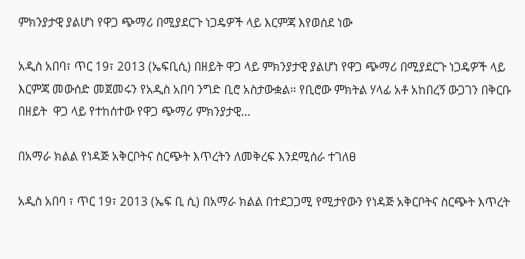ምክንያታዊ ያልሆነ የዋጋ ጭማሪ በሚያደርጉ ነጋዴዎች ላይ እርምጃ እየወሰደ ነው

አዲስ አበባ፣ ጥር 19፣ 2013 (ኤፍቢሲ) በዘይት ዋጋ ላይ ምክንያታዊ ያልሆነ የዋጋ ጭማሪ በሚያደርጉ ነጋዴዎች ላይ እርምጃ መውሰድ መጀመሩን የአዲስ አበባ ንግድ ቢሮ አስታውቋል፡፡ የቢሮው ምክትል ሃላፊ አቶ አከበረኝ ውጋገን በቅርቡ በዘይት  ዋጋ ላይ የተከሰተው የዋጋ ጭማሪ ምክንያታዊ…

በአማራ ክልል የነዳጅ አቅርቦትና ስርጭት እጥረትን ለመቅረፍ እንደሚሰራ ተገለፀ

አዲስ አበባ ፣ ጥር 19፣ 2013 (ኤፍ ቢ ሲ) በአማራ ክልል በተደጋጋሚ የሚታየውን የነዳጅ አቅርቦትና ስርጭት እጥረት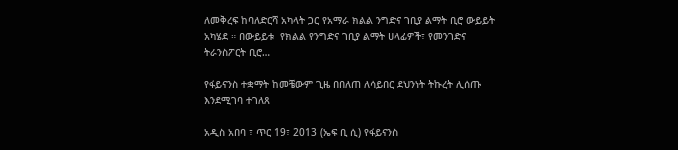ለመቅረፍ ከባለድርሻ አካላት ጋር የአማራ ክልል ንግድና ገቢያ ልማት ቢሮ ውይይት አካሄደ ። በውይይቱ  የክልል የንግድና ገቢያ ልማት ሀላፊዎች፣ የመንገድና ትራንስፖርት ቢሮ…

የፋይናንስ ተቋማት ከመቼውም ጊዜ በበለጠ ለሳይበር ደህንነት ትኩረት ሊሰጡ እንደሚገባ ተገለጸ

አዲስ አበባ ፣ ጥር 19፣ 2013 (ኤፍ ቢ ሲ) የፋይናንስ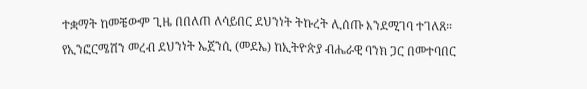ተቋማት ከመቼውም ጊዜ በበለጠ ለሳይበር ደህንነት ትኩረት ሊሰጡ እንደሚገባ ተገለጸ። የኢንፎርሜሽን መረብ ደህንነት ኤጀንሲ (መደኤ) ከኢትዮጵያ ብሔራዊ ባንክ ጋር በመተባበር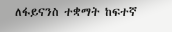ለፋይናንስ ተቋማት ከፍተኛ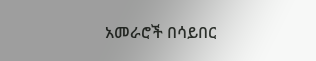አመራሮች በሳይበር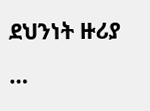ደህንነት ዙሪያ  …